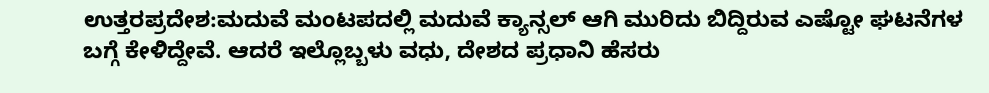ಉತ್ತರಪ್ರದೇಶ:ಮದುವೆ ಮಂಟಪದಲ್ಲಿ ಮದುವೆ ಕ್ಯಾನ್ಸಲ್ ಆಗಿ ಮುರಿದು ಬಿದ್ದಿರುವ ಎಷ್ಟೋ ಘಟನೆಗಳ ಬಗ್ಗೆ ಕೇಳಿದ್ದೇವೆ. ಆದರೆ ಇಲ್ಲೊಬ್ಬಳು ವಧು, ದೇಶದ ಪ್ರಧಾನಿ ಹೆಸರು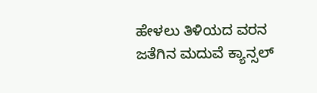ಹೇಳಲು ತಿಳಿಯದ ವರನ ಜತೆಗಿನ ಮದುವೆ ಕ್ಯಾನ್ಸಲ್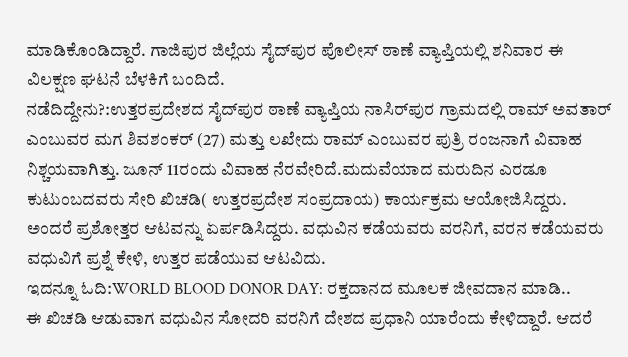ಮಾಡಿಕೊಂಡಿದ್ದಾರೆ. ಗಾಜಿಪುರ ಜಿಲ್ಲೆಯ ಸೈದ್‌ಪುರ ಪೊಲೀಸ್ ಠಾಣೆ ವ್ಯಾಪ್ತಿಯಲ್ಲಿ ಶನಿವಾರ ಈ ವಿಲಕ್ಷಣ ಘಟನೆ ಬೆಳಕಿಗೆ ಬಂದಿದೆ.
ನಡೆದಿದ್ದೇನು?:ಉತ್ತರಪ್ರದೇಶದ ಸೈದ್‌ಪುರ ಠಾಣೆ ವ್ಯಾಪ್ತಿಯ ನಾಸಿರ್‌ಪುರ ಗ್ರಾಮದಲ್ಲಿ ರಾಮ್ ಅವತಾರ್ ಎಂಬುವರ ಮಗ ಶಿವಶಂಕರ್ (27) ಮತ್ತು ಲಖೇದು ರಾಮ್ ಎಂಬುವರ ಪುತ್ರಿ ರಂಜನಾಗೆ ವಿವಾಹ ನಿಶ್ಚಯವಾಗಿತ್ತು. ಜೂನ್ 11ರಂದು ವಿವಾಹ ನೆರವೇರಿದೆ.ಮದುವೆಯಾದ ಮರುದಿನ ಎರಡೂ ಕುಟುಂಬದವರು ಸೇರಿ ಖಿಚಡಿ( ಉತ್ತರಪ್ರದೇಶ ಸಂಪ್ರದಾಯ) ಕಾರ್ಯಕ್ರಮ ಆಯೋಜಿಸಿದ್ದರು. ಅಂದರೆ ಪ್ರಶೋತ್ತರ ಆಟವನ್ನು ಏರ್ಪಡಿಸಿದ್ದರು. ವಧುವಿನ ಕಡೆಯವರು ವರನಿಗೆ, ವರನ ಕಡೆಯವರು ವಧುವಿಗೆ ಪ್ರಶ್ನೆ ಕೇಳಿ, ಉತ್ತರ ಪಡೆಯುವ ಆಟವಿದು.
ಇದನ್ನೂ ಓದಿ:WORLD BLOOD DONOR DAY: ರಕ್ತದಾನದ ಮೂಲಕ ಜೀವದಾನ ಮಾಡಿ..
ಈ ಖಿಚಡಿ ಆಡುವಾಗ ವಧುವಿನ ಸೋದರಿ ವರನಿಗೆ ದೇಶದ ಪ್ರಧಾನಿ ಯಾರೆಂದು ಕೇಳಿದ್ದಾರೆ. ಆದರೆ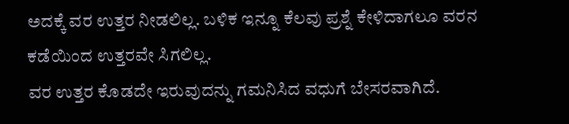ಅದಕ್ಕೆ ವರ ಉತ್ತರ ನೀಡಲಿಲ್ಲ. ಬಳಿಕ ಇನ್ನೂ ಕೆಲವು ಪ್ರಶ್ನೆ ಕೇಳಿದಾಗಲೂ ವರನ ಕಡೆಯಿಂದ ಉತ್ತರವೇ ಸಿಗಲಿಲ್ಲ.
ವರ ಉತ್ತರ ಕೊಡದೇ ಇರುವುದನ್ನು ಗಮನಿಸಿದ ವಧುಗೆ ಬೇಸರವಾಗಿದೆ.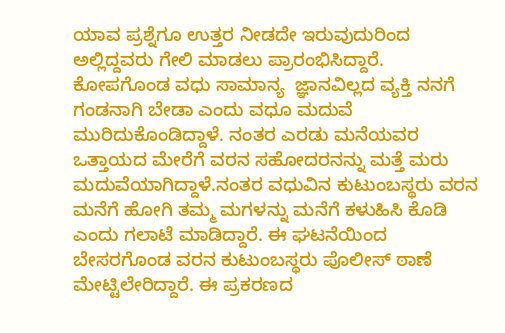ಯಾವ ಪ್ರಶ್ನೆಗೂ ಉತ್ತರ ನೀಡದೇ ಇರುವುದುರಿಂದ ಅಲ್ಲಿದ್ದವರು ಗೇಲಿ ಮಾಡಲು ಪ್ರಾರಂಭಿಸಿದ್ದಾರೆ. ಕೋಪಗೊಂಡ ವಧು ಸಾಮಾನ್ಯ  ಜ್ಞಾನವಿಲ್ಲದ ವ್ಯಕ್ತಿ ನನಗೆ ಗಂಡನಾಗಿ ಬೇಡಾ ಎಂದು ವಧೂ ಮದುವೆ ಮುರಿದುಕೊಂಡಿದ್ದಾಳೆ. ನಂತರ ಎರಡು ಮನೆಯವರ ಒತ್ತಾಯದ ಮೇರೆಗೆ ವರನ ಸಹೋದರನನ್ನು ಮತ್ತೆ ಮರು ಮದುವೆಯಾಗಿದ್ದಾಳೆ.ನಂತರ ವಧುವಿನ ಕುಟುಂಬಸ್ಥರು ವರನ ಮನೆಗೆ ಹೋಗಿ ತಮ್ಮ ಮಗಳನ್ನು ಮನೆಗೆ ಕಳುಹಿಸಿ ಕೊಡಿ ಎಂದು ಗಲಾಟೆ ಮಾಡಿದ್ದಾರೆ. ಈ ಘಟನೆಯಿಂದ ಬೇಸರಗೊಂಡ ವರನ ಕುಟುಂಬಸ್ಥರು ಪೊಲೀಸ್ ಠಾಣೆ ಮೇಟ್ಟಿಲೇರಿದ್ದಾರೆ. ಈ ಪ್ರಕರಣದ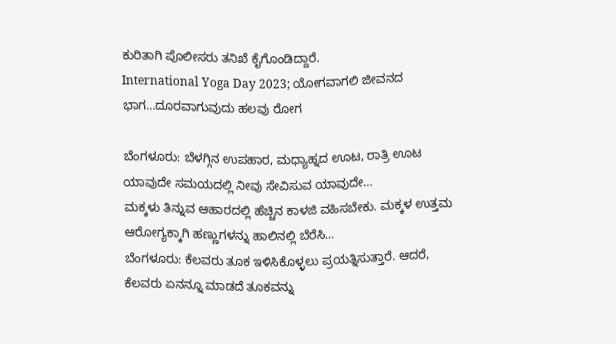ಕುರಿತಾಗಿ ಪೊಲೀಸರು ತನಿಖೆ ಕೈಗೊಂಡಿದ್ದಾರೆ.
International Yoga Day 2023; ಯೋಗವಾಗಲಿ ಜೀವನದ ಭಾಗ…ದೂರವಾಗುವುದು ಹಲವು ರೋಗ

ಬೆಂಗಳೂರು: ಬೆಳಗ್ಗಿನ ಉಪಹಾರ, ಮಧ್ಯಾಹ್ನದ ಊಟ, ರಾತ್ರಿ ಊಟ ಯಾವುದೇ ಸಮಯದಲ್ಲಿ ನೀವು ಸೇವಿಸುವ ಯಾವುದೇ…
ಮಕ್ಕಳು ತಿನ್ನುವ ಆಹಾರದಲ್ಲಿ ಹೆಚ್ಚಿನ ಕಾಳಜಿ ವಹಿಸಬೇಕು. ಮಕ್ಕಳ ಉತ್ತಮ ಆರೋಗ್ಯಕ್ಕಾಗಿ ಹಣ್ಣುಗಳನ್ನು ಹಾಲಿನಲ್ಲಿ ಬೆರೆಸಿ…
ಬೆಂಗಳೂರು: ಕೆಲವರು ತೂಕ ಇಳಿಸಿಕೊಳ್ಳಲು ಪ್ರಯತ್ನಿಸುತ್ತಾರೆ. ಆದರೆ, ಕೆಲವರು ಏನನ್ನೂ ಮಾಡದೆ ತೂಕವನ್ನು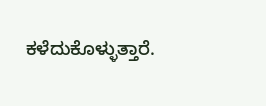ಕಳೆದುಕೊಳ್ಳುತ್ತಾರೆ.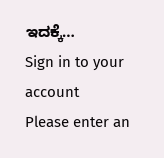ಇದಕ್ಕೆ…
Sign in to your account
Please enter an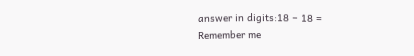answer in digits:18 − 18 =
Remember me